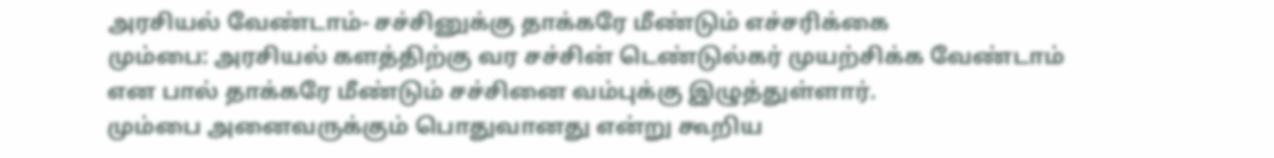அரசியல் வேண்டாம்- சச்சினுக்கு தாக்கரே மீண்டும் எச்சரிக்கை
மும்பை: அரசியல் களத்திற்கு வர சச்சின் டெண்டுல்கர் முயற்சிக்க வேண்டாம் என பால் தாக்கரே மீண்டும் சச்சினை வம்புக்கு இழுத்துள்ளார்.
மும்பை அனைவருக்கும் பொதுவானது என்று கூறிய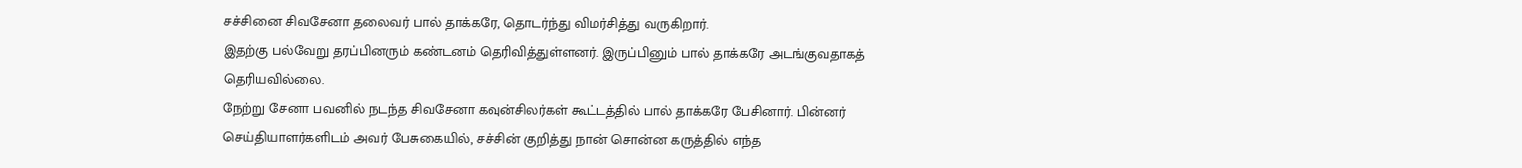சச்சினை சிவசேனா தலைவர் பால் தாக்கரே, தொடர்ந்து விமர்சித்து வருகிறார்.
இதற்கு பல்வேறு தரப்பினரும் கண்டனம் தெரிவித்துள்ளனர். இருப்பினும் பால் தாக்கரே அடங்குவதாகத் தெரியவில்லை.
நேற்று சேனா பவனில் நடந்த சிவசேனா கவுன்சிலர்கள் கூட்டத்தில் பால் தாக்கரே பேசினார். பின்னர் செய்தியாளர்களிடம் அவர் பேசுகையில், சச்சின் குறித்து நான் சொன்ன கருத்தில் எந்த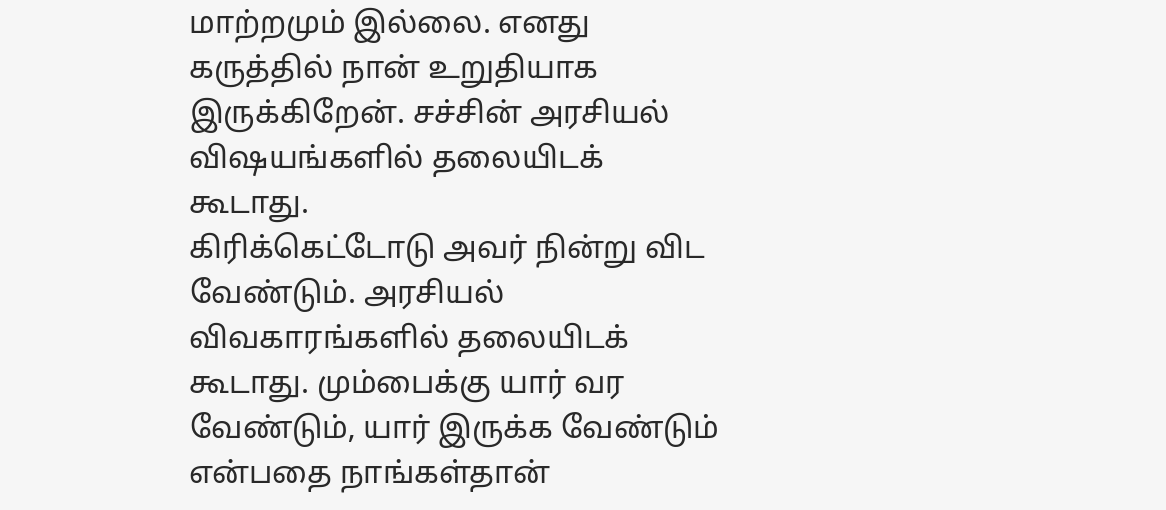மாற்றமும் இல்லை. எனது கருத்தில் நான் உறுதியாக இருக்கிறேன். சச்சின் அரசியல் விஷயங்களில் தலையிடக் கூடாது.
கிரிக்கெட்டோடு அவர் நின்று விட வேண்டும். அரசியல் விவகாரங்களில் தலையிடக் கூடாது. மும்பைக்கு யார் வர வேண்டும், யார் இருக்க வேண்டும் என்பதை நாங்கள்தான்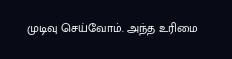முடிவு செய்வோம். அந்த உரிமை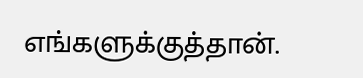எங்களுக்குத்தான்.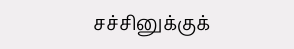சச்சினுக்குக்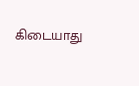கிடையாது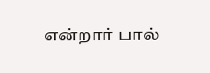என்றார் பால்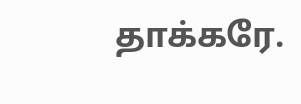தாக்கரே.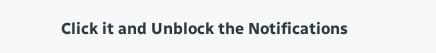Click it and Unblock the Notifications